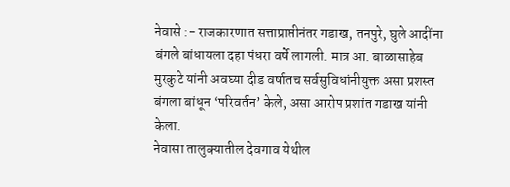नेवासे :- राजकारणात सत्ताप्राप्तीनंतर गडाख, तनपुरे, घुले आदींना बंगले बांधायला दहा पंधरा वर्षे लागली. मात्र आ. बाळासाहेब मुरकुटे यांनी अवघ्या दीड वर्षातच सर्वसुविधांनीयुक्त असा प्रशस्त बंगला बांधून ‘परिवर्तन’ केले, असा आरोप प्रशांत गडाख यांनी केला.
नेवासा तालुक्यातील देवगाव येथील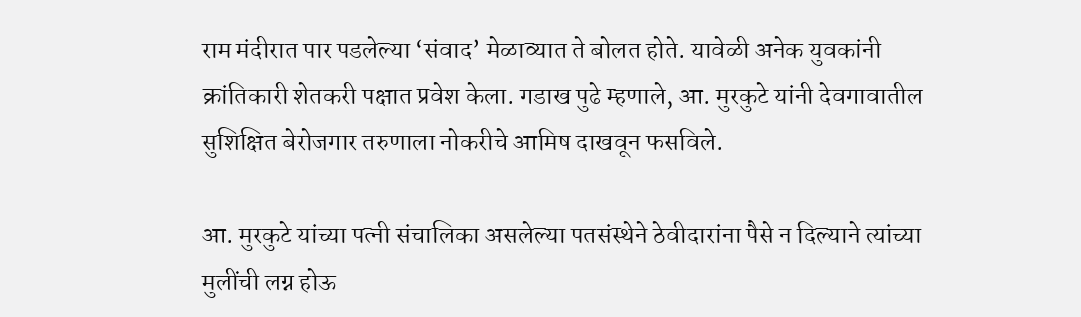राम मंदीरात पार पडलेल्या ‘संवाद’ मेळाव्यात ते बोलत होते. यावेळी अनेक युवकांनी क्रांतिकारी शेतकरी पक्षात प्रवेश केला. गडाख पुढे म्हणाले, आ. मुरकुटे यांनी देवगावातील सुशिक्षित बेरोजगार तरुणाला नोकरीचे आमिष दाखवून फसविले.

आ. मुरकुटे यांच्या पत्नी संचालिका असलेल्या पतसंस्थेने ठेवीदारांना पैसे न दिल्याने त्यांच्या मुलींची लग्न होऊ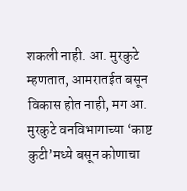शकली नाही. आ. मुरकुटे म्हणतात, आमरातईत बसून विकास होत नाही, मग आ. मुरकुटे वनविभागाच्या ‘काष्ट कुटी’मध्ये बसून कोणाचा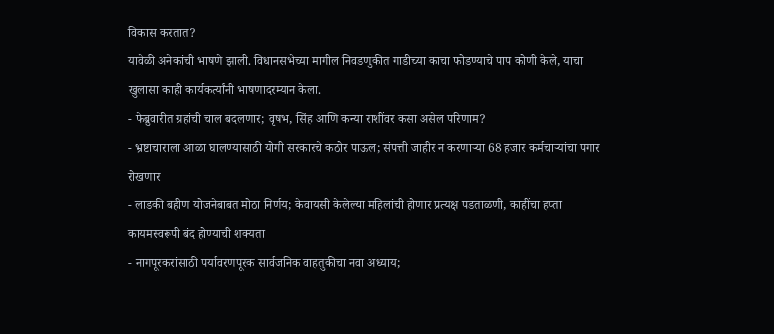विकास करतात?
यावेळी अनेकांची भाषणे झाली. विधानसभेच्या मागील निवडणुकीत गाडीच्या काचा फोडण्याचे पाप कोणी केले, याचा खुलासा काही कार्यकर्त्यांनी भाषणादरम्यान केला.
- फेब्रुवारीत ग्रहांची चाल बदलणार; वृषभ, सिंह आणि कन्या राशींवर कसा असेल परिणाम?
- भ्रष्टाचाराला आळा घालण्यासाठी योगी सरकारचे कठोर पाऊल; संपत्ती जाहीर न करणाऱ्या 68 हजार कर्मचाऱ्यांचा पगार रोखणार
- लाडकी बहीण योजनेबाबत मोठा निर्णय; केवायसी केलेल्या महिलांची होणार प्रत्यक्ष पडताळणी, काहींचा हप्ता कायमस्वरूपी बंद होण्याची शक्यता
- नागपूरकरांसाठी पर्यावरणपूरक सार्वजनिक वाहतुकीचा नवा अध्याय;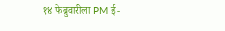१४ फेब्रुवारीला PM ई-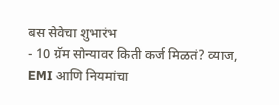बस सेवेचा शुभारंभ
- 10 ग्रॅम सोन्यावर किती कर्ज मिळतं? व्याज, EMI आणि नियमांचा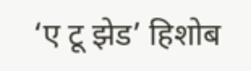‘ए टू झेड’ हिशोब